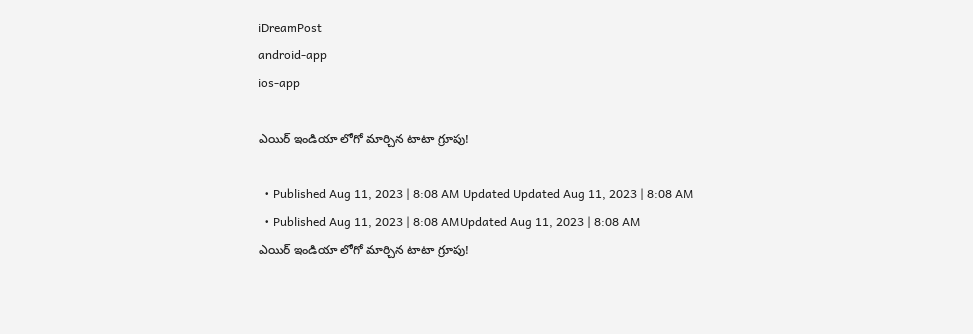iDreamPost
android-app
ios-app

ఎయిర్‌ ఇండియా లోగో మార్చిన టాటా గ్రూపు!

  • Published Aug 11, 2023 | 8:08 AM Updated Updated Aug 11, 2023 | 8:08 AM
  • Published Aug 11, 2023 | 8:08 AMUpdated Aug 11, 2023 | 8:08 AM
ఎయిర్‌ ఇండియా లోగో మార్చిన టాటా గ్రూపు!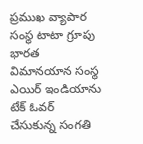ప్రముఖ వ్యాపార సంస్థ టాటా గ్రూపు భారత విమానయాన సంస్థ ఎయిర్‌ ఇండియాను టేక్‌ ఓవర్‌ చేసుకున్న సంగతి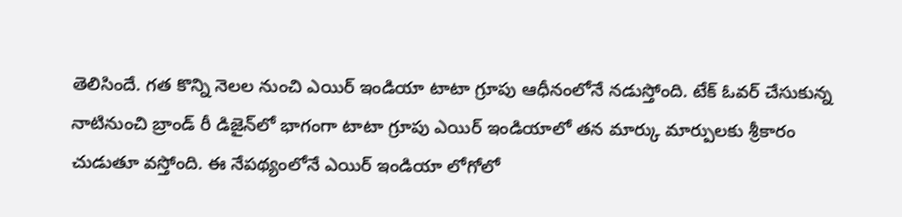తెలిసిందే. గత కొన్ని నెలల నుంచి ఎయిర్‌ ఇండియా టాటా గ్రూపు ఆధీనంలోనే నడుస్తోంది. టేక్‌ ఓవర్‌ చేసుకున్న నాటినుంచి బ్రాండ్‌ రీ డిజైన్‌లో భాగంగా టాటా గ్రూపు ఎయిర్‌ ఇండియాలో తన మార్కు మార్పులకు శ్రీకారం చుడుతూ వస్తోంది. ఈ నేపథ్యంలోనే ఎయిర్‌ ఇండియా లోగోలో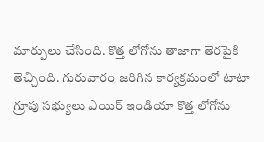మార్పులు చేసింది. కొత్త లోగోను తాజాగా తెరపైకి తెచ్చింది. గురువారం జరిగిన కార్యక్రమంలో టాటా గ్రూపు సభ్యులు ఎయిర్‌ ఇండియా కొత్త లోగోను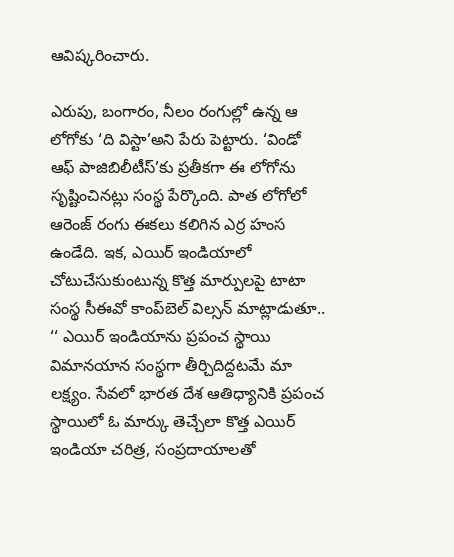ఆవిష్కరించారు.

ఎరుపు, బంగారం, నీలం రంగుల్లో ఉన్న ఆ లోగోకు ‘ది విస్టా’అని పేరు పెట్టారు. ‘విండో ఆఫ్‌ పాజిబిలీటీస్‌’కు ప్రతీకగా ఈ లోగోను సృష్టించినట్లు సంస్థ పేర్కొంది. పాత లోగోలో ఆరెంజ్‌ రంగు ఈకలు కలిగిన ఎర్ర హంస ఉండేది. ఇక, ఎయిర్‌ ఇండియాలో చోటుచేసుకుంటున్న కొత్త మార్పులపై టాటా సంస్థ సీఈవో కాంప్‌బెల్‌ విల్సన్‌ మాట్లాడుతూ.. ‘‘ ఎయిర్‌ ఇండియాను ప్రపంచ స్థాయి విమానయాన సంస్థగా తీర్చిదిద్దటమే మా లక్ష్యం. సేవలో భారత దేశ ఆతిధ్యానికి ప్రపంచ స్థాయిలో ఓ మార్కు తెచ్చేలా కొత్త ఎయిర్‌ ఇండియా చరిత్ర, సంప్రదాయాలతో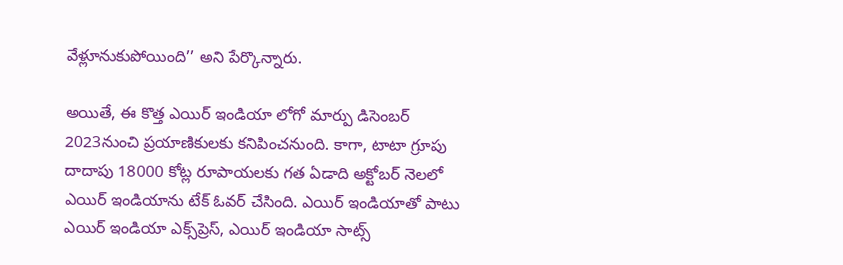వేళ్లూనుకుపోయింది’’ అని పేర్కొన్నారు.

అయితే, ఈ కొత్త ఎయిర్‌ ఇండియా లోగో మార్పు డిసెంబర్‌ 2023నుంచి ప్రయాణికులకు కనిపించనుంది. కాగా, టాటా గ్రూపు దాదాపు 18000 కోట్ల రూపాయలకు గత ఏడాది అక్టోబర్‌ నెలలో ఎయిర్‌ ఇండియాను టేక్‌ ఓవర్‌ చేసింది. ఎయిర్‌ ఇండియాతో పాటు ఎయిర్‌ ఇండియా ఎక్స్‌ప్రెస్‌, ఎయిర్‌ ఇండియా సాట్స్‌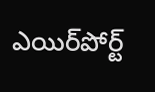ఎయిర్‌పోర్ట్‌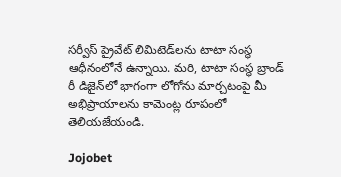సర్వీస్‌ ప్రైవేట్‌ లిమిటెడ్‌లను టాటా సంస్థ ఆధీనంలోనే ఉన్నాయి. మరి, టాటా సంస్థ బ్రాండ్‌ రీ డిజైన్‌లో భాగంగా లోగోను మార్చటంపై మీ అభిప్రాయాలను కామెంట్ల రూపంలో తెలియజేయండి.

Jojobet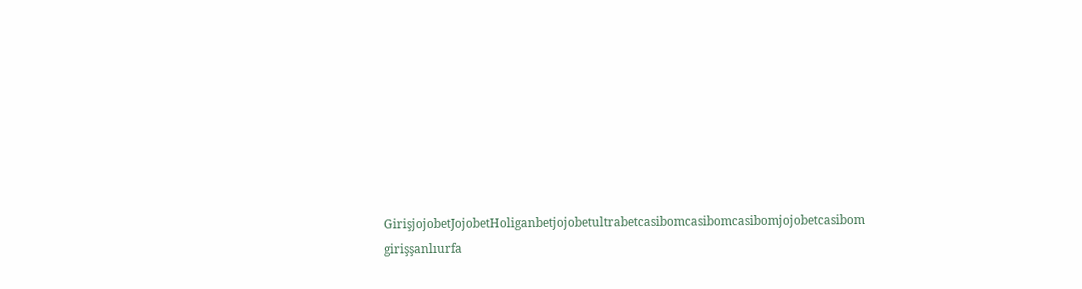GirişjojobetJojobetHoliganbetjojobetultrabetcasibomcasibomcasibomjojobetcasibom girişşanlıurfa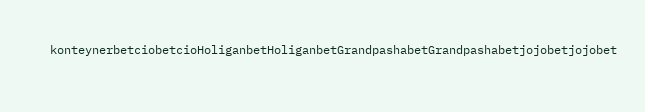konteynerbetciobetcioHoliganbetHoliganbetGrandpashabetGrandpashabetjojobetjojobet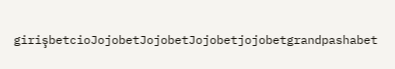girişbetcioJojobetJojobetJojobetjojobetgrandpashabet